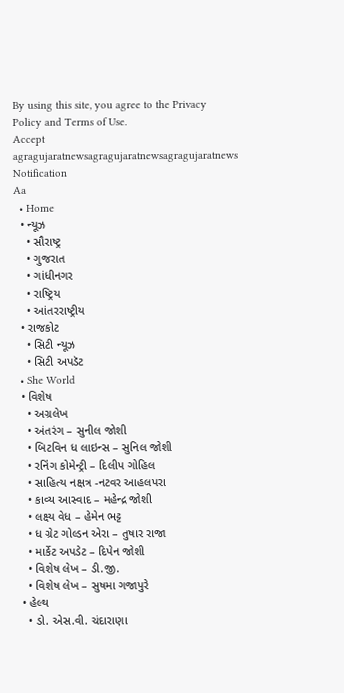By using this site, you agree to the Privacy Policy and Terms of Use.
Accept
agragujaratnewsagragujaratnewsagragujaratnews
Notification
Aa
  • Home
  • ન્યૂઝ
    • સૌરાષ્ટ્ર
    • ગુજરાત
    • ગાંધીનગર
    • રાષ્ટ્રિય
    • આંતરરાષ્ટ્રીય
  • રાજકોટ
    • સિટી ન્યૂઝ
    • સિટી અપડૅટ
  • She World
  • વિશેષ
    • અગ્રલેખ
    • અંતરંગ – સુનીલ જોશી
    • બિટવિન ધ લાઇન્સ – સુનિલ જોશી
    • રનિંગ કોમેન્ટ્રી – દિલીપ ગોહિલ
    • સાહિત્ય નક્ષત્ર -નટવર આહલપરા
    • કાવ્ય આસ્વાદ – મહેન્દ્ર જોશી
    • લક્ષ્ય વેધ – હેમેન ભટ્ટ
    • ધ ગ્રેટ ગોલ્ડન એરા – તુષાર રાજા
    • માર્કેટ અપડેટ – દિપેન જોશી
    • વિશેષ લેખ – ડી.જી.
    • વિશેષ લેખ – સુષમા ગજાપુરે
  • હેલ્થ
    • ડો. એસ.વી. ચંદારાણા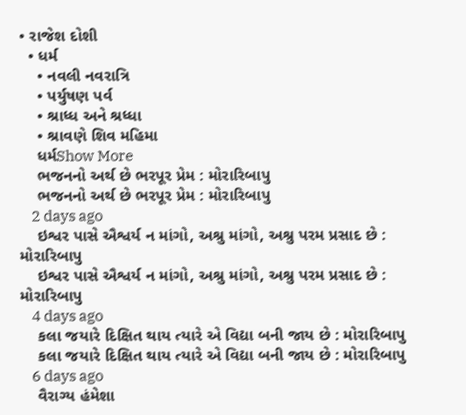• રાજેશ દોશી
  • ધર્મ
    • નવલી નવરાત્રિ
    • પર્યુષણ પર્વ
    • શ્રાધ્ધ અને શ્રધ્ધા
    • શ્રાવણે શિવ મહિમા
    ધર્મShow More
    ભજનનો અર્થ છે ભરપૂર પ્રેમ : મોરારિબાપુ
    ભજનનો અર્થ છે ભરપૂર પ્રેમ : મોરારિબાપુ
    2 days ago
    ઇશ્વર પાસે ઐશ્વર્ય ન માંગો, અશ્રુ માંગો, અશ્રુ પરમ પ્રસાદ છે : મોરારિબાપુ
    ઇશ્વર પાસે ઐશ્વર્ય ન માંગો, અશ્રુ માંગો, અશ્રુ પરમ પ્રસાદ છે : મોરારિબાપુ
    4 days ago
    કલા જયારે દિક્ષિત થાય ત્યારે એ વિદ્યા બની જાય છે : મોરારિબાપુ
    કલા જયારે દિક્ષિત થાય ત્યારે એ વિદ્યા બની જાય છે : મોરારિબાપુ
    6 days ago
    વૈરાગ્ય હંમેશા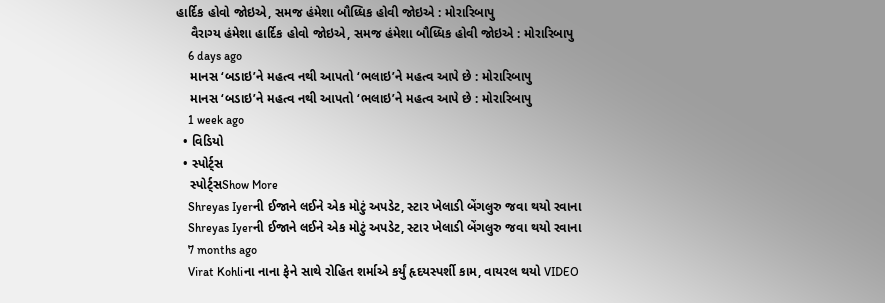હાર્દિક હોવો જોઇએ, સમજ હંમેશા બૌધ્ધિક હોવી જોઇએ : મોરારિબાપુ
    વૈરાગ્ય હંમેશા હાર્દિક હોવો જોઇએ, સમજ હંમેશા બૌધ્ધિક હોવી જોઇએ : મોરારિબાપુ
    6 days ago
    માનસ ‘બડાઇ’ને મહત્વ નથી આપતો ‘ભલાઇ’ને મહત્વ આપે છે : મોરારિબાપુ
    માનસ ‘બડાઇ’ને મહત્વ નથી આપતો ‘ભલાઇ’ને મહત્વ આપે છે : મોરારિબાપુ
    1 week ago
  • વિડિયો
  • સ્પોર્ટ્સ
    સ્પોર્ટ્સShow More
    Shreyas Iyerની ઈજાને લઈને એક મોટું અપડેટ, સ્ટાર ખેલાડી બેંગલુરુ જવા થયો રવાના
    Shreyas Iyerની ઈજાને લઈને એક મોટું અપડેટ, સ્ટાર ખેલાડી બેંગલુરુ જવા થયો રવાના
    7 months ago
    Virat Kohliના નાના ફેને સાથે રોહિત શર્માએ કર્યું હૃદયસ્પર્શી કામ, વાયરલ થયો VIDEO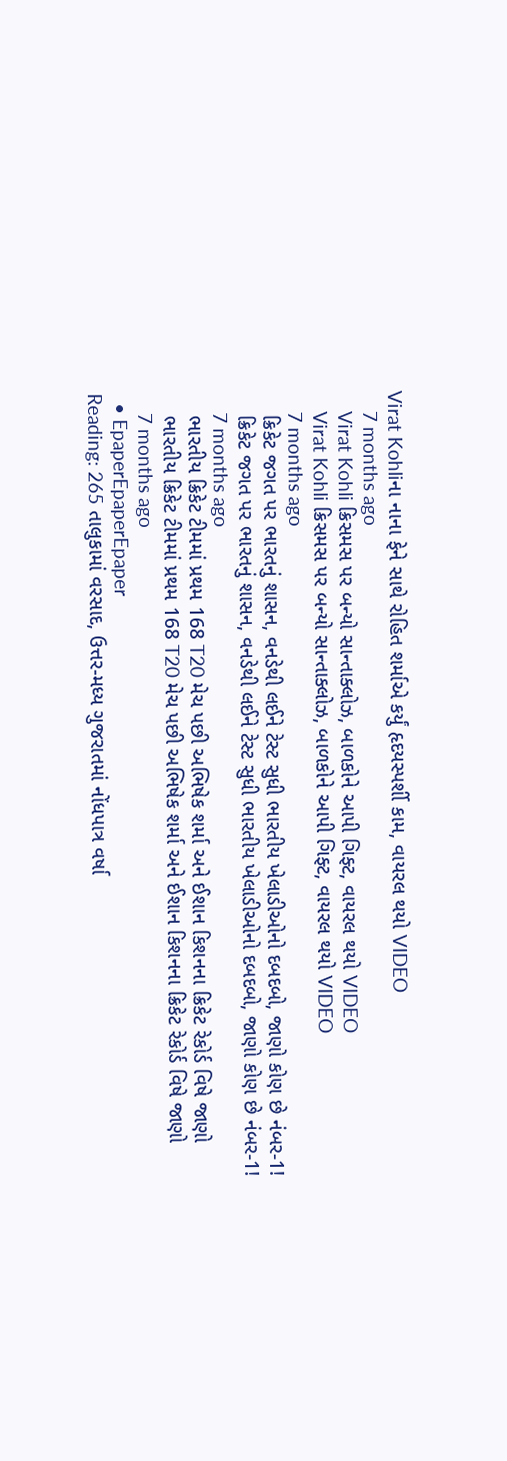Virat Kohliના નાના ફેને સાથે રોહિત શર્માએ કર્યું હૃદયસ્પર્શી કામ, વાયરલ થયો VIDEO
    7 months ago
    Virat Kohli ક્રિસમસ પર બન્યો સાન્તાક્લોઝ, બાળકોને આપી ગિફ્ટ, વાયરલ થયો VIDEO
    Virat Kohli ક્રિસમસ પર બન્યો સાન્તાક્લોઝ, બાળકોને આપી ગિફ્ટ, વાયરલ થયો VIDEO
    7 months ago
    ક્રિકેટ જગત પર ભારતનું શાસન, વનડેથી લઈને ટેસ્ટ સુધી ભારતીય ખેલાડીઓનો દબદબો, જાણો કોણ છે નંબર-1!
    ક્રિકેટ જગત પર ભારતનું શાસન, વનડેથી લઈને ટેસ્ટ સુધી ભારતીય ખેલાડીઓનો દબદબો, જાણો કોણ છે નંબર-1!
    7 months ago
    ભારતીય ક્રિકેટ ટીમમાં પ્રથમ 168 T20 મેચ પછી અભિષેક શર્મા અને ઈશાન કિશનના ક્રિકેટ રેકોર્ડ વિષે જાણો
    ભારતીય ક્રિકેટ ટીમમાં પ્રથમ 168 T20 મેચ પછી અભિષેક શર્મા અને ઈશાન કિશનના ક્રિકેટ રેકોર્ડ વિષે જાણો
    7 months ago
  • EpaperEpaperEpaper
Reading: 265 તાલુકામાં વરસાદ, ઉત્તર-મધ્ય ગુજરાતમાં નોંધપાત્ર વર્ષા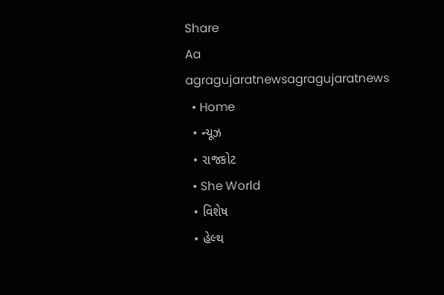Share
Aa
agragujaratnewsagragujaratnews
  • Home
  • ન્યૂઝ
  • રાજકોટ
  • She World
  • વિશેષ
  • હેલ્થ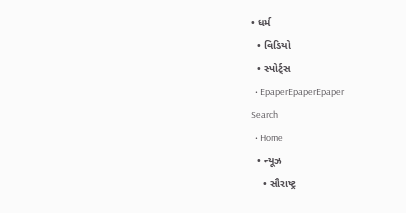• ધર્મ
  • વિડિયો
  • સ્પોર્ટ્સ
  • EpaperEpaperEpaper
Search
  • Home
  • ન્યૂઝ
    • સૌરાષ્ટ્ર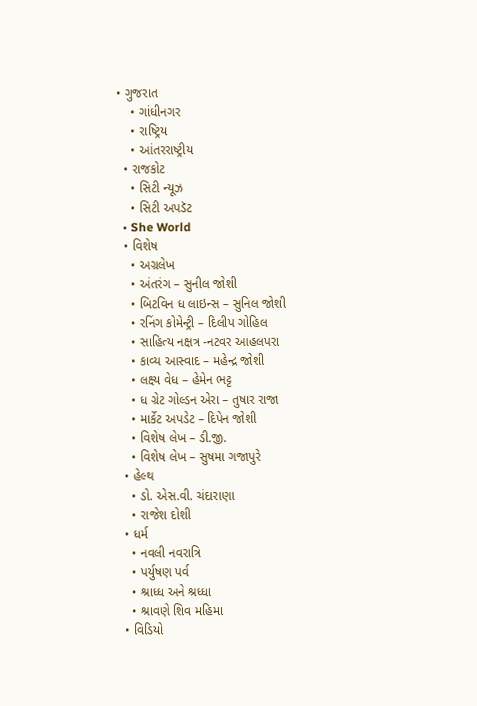• ગુજરાત
    • ગાંધીનગર
    • રાષ્ટ્રિય
    • આંતરરાષ્ટ્રીય
  • રાજકોટ
    • સિટી ન્યૂઝ
    • સિટી અપડૅટ
  • She World
  • વિશેષ
    • અગ્રલેખ
    • અંતરંગ – સુનીલ જોશી
    • બિટવિન ધ લાઇન્સ – સુનિલ જોશી
    • રનિંગ કોમેન્ટ્રી – દિલીપ ગોહિલ
    • સાહિત્ય નક્ષત્ર -નટવર આહલપરા
    • કાવ્ય આસ્વાદ – મહેન્દ્ર જોશી
    • લક્ષ્ય વેધ – હેમેન ભટ્ટ
    • ધ ગ્રેટ ગોલ્ડન એરા – તુષાર રાજા
    • માર્કેટ અપડેટ – દિપેન જોશી
    • વિશેષ લેખ – ડી.જી.
    • વિશેષ લેખ – સુષમા ગજાપુરે
  • હેલ્થ
    • ડો. એસ.વી. ચંદારાણા
    • રાજેશ દોશી
  • ધર્મ
    • નવલી નવરાત્રિ
    • પર્યુષણ પર્વ
    • શ્રાધ્ધ અને શ્રધ્ધા
    • શ્રાવણે શિવ મહિમા
  • વિડિયો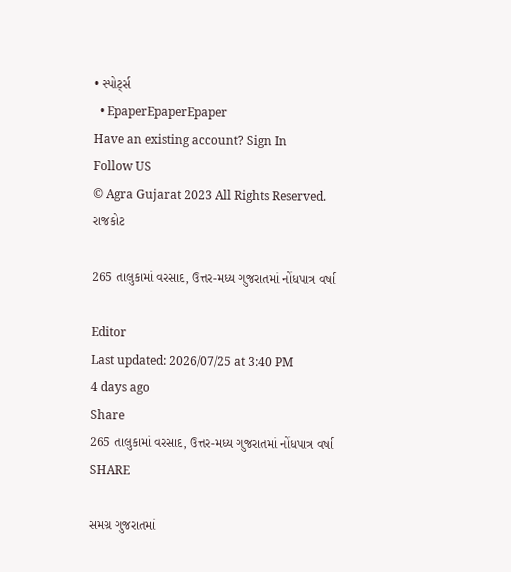• સ્પોર્ટ્સ
  • EpaperEpaperEpaper
Have an existing account? Sign In
Follow US
© Agra Gujarat 2023 All Rights Reserved.
રાજકોટ

265 તાલુકામાં વરસાદ, ઉત્તર-મધ્ય ગુજરાતમાં નોંધપાત્ર વર્ષા

Editor
Last updated: 2026/07/25 at 3:40 PM
4 days ago
Share
265 તાલુકામાં વરસાદ, ઉત્તર-મધ્ય ગુજરાતમાં નોંધપાત્ર વર્ષા
SHARE

સમગ્ર ગુજરાતમાં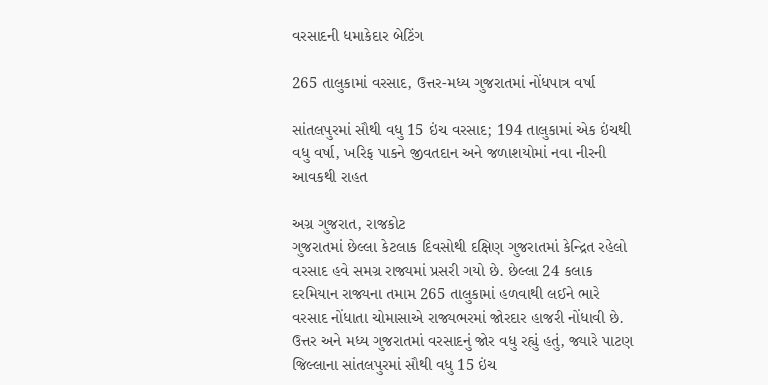વરસાદની ધમાકેદાર બેટિંગ

265 તાલુકામાં વરસાદ, ઉત્તર-મધ્ય ગુજરાતમાં નોંધપાત્ર વર્ષા

સાંતલપુરમાં સૌથી વધુ 15 ઇંચ વરસાદ; 194 તાલુકામાં એક ઇંચથી વધુ વર્ષા, ખરિફ પાકને જીવતદાન અને જળાશયોમાં નવા નીરની આવકથી રાહત

અગ્ર ગુજરાત, રાજકોટ
ગુજરાતમાં છેલ્લા કેટલાક દિવસોથી દક્ષિણ ગુજરાતમાં કેન્દ્રિત રહેલો વરસાદ હવે સમગ્ર રાજ્યમાં પ્રસરી ગયો છે. છેલ્લા 24 કલાક દરમિયાન રાજ્યના તમામ 265 તાલુકામાં હળવાથી લઈને ભારે વરસાદ નોંધાતા ચોમાસાએ રાજ્યભરમાં જોરદાર હાજરી નોંધાવી છે. ઉત્તર અને મધ્ય ગુજરાતમાં વરસાદનું જોર વધુ રહ્યું હતું, જ્યારે પાટણ જિલ્લાના સાંતલપુરમાં સૌથી વધુ 15 ઇંચ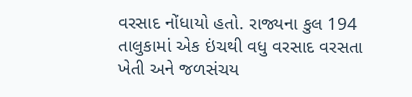વરસાદ નોંધાયો હતો. રાજ્યના કુલ 194 તાલુકામાં એક ઇંચથી વધુ વરસાદ વરસતા ખેતી અને જળસંચય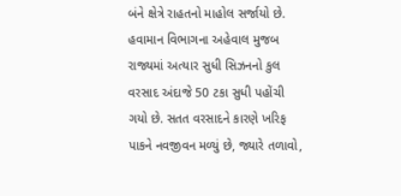બંને ક્ષેત્રે રાહતનો માહોલ સર્જાયો છે. હવામાન વિભાગના અહેવાલ મુજબ રાજ્યમાં અત્યાર સુધી સિઝનનો કુલ વરસાદ અંદાજે 50 ટકા સુધી પહોંચી ગયો છે. સતત વરસાદને કારણે ખરિફ પાકને નવજીવન મળ્યું છે, જ્યારે તળાવો,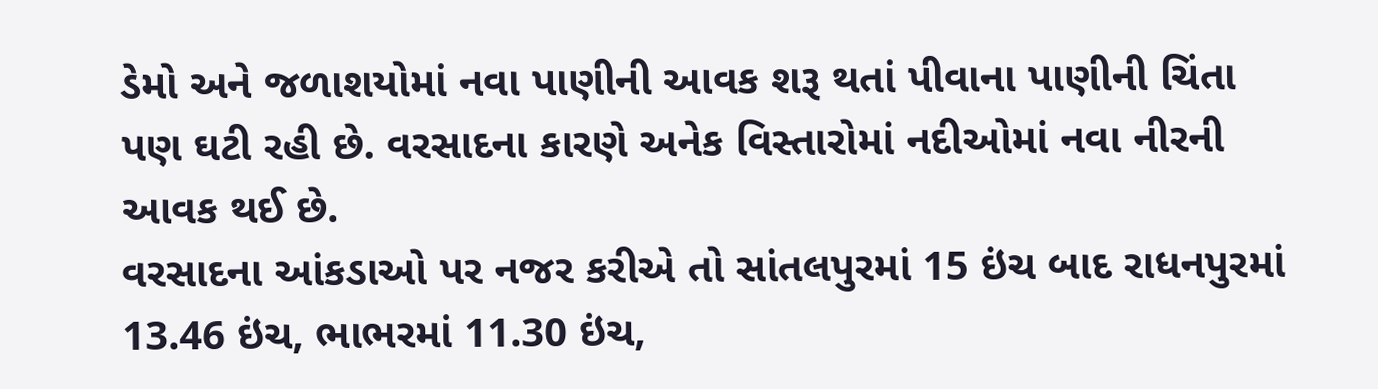ડેમો અને જળાશયોમાં નવા પાણીની આવક શરૂ થતાં પીવાના પાણીની ચિંતા પણ ઘટી રહી છે. વરસાદના કારણે અનેક વિસ્તારોમાં નદીઓમાં નવા નીરની આવક થઈ છે.
વરસાદના આંકડાઓ પર નજર કરીએ તો સાંતલપુરમાં 15 ઇંચ બાદ રાધનપુરમાં 13.46 ઇંચ, ભાભરમાં 11.30 ઇંચ,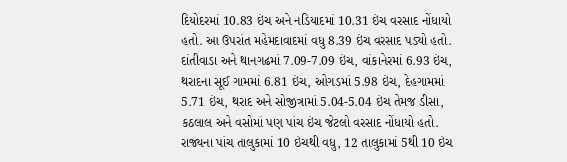દિયોદરમાં 10.83 ઇંચ અને નડિયાદમાં 10.31 ઇંચ વરસાદ નોંધાયો હતો. આ ઉપરાંત મહેમદાવાદમાં વધુ 8.39 ઇંચ વરસાદ પડ્યો હતો. દાંતીવાડા અને થાનગઢમાં 7.09-7.09 ઇંચ, વાંકાનેરમાં 6.93 ઇંચ, થરાદના સૂઈ ગામમાં 6.81 ઇંચ, ઓગડમાં 5.98 ઇંચ, દેહગામમાં 5.71 ઇંચ, થરાદ અને સોજીત્રામાં 5.04-5.04 ઇંચ તેમજ ડીસા, કઠલાલ અને વસોમાં પણ પાંચ ઇંચ જેટલો વરસાદ નોંધાયો હતો.
રાજ્યના પાંચ તાલુકામાં 10 ઇંચથી વધુ, 12 તાલુકામાં 5થી 10 ઇંચ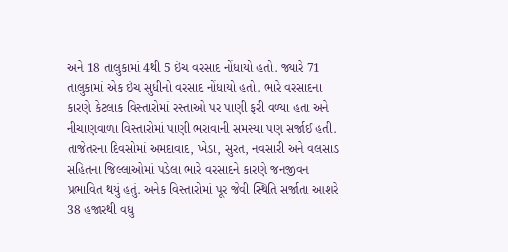અને 18 તાલુકામાં 4થી 5 ઇંચ વરસાદ નોંધાયો હતો. જ્યારે 71 તાલુકામાં એક ઇંચ સુધીનો વરસાદ નોંધાયો હતો. ભારે વરસાદના કારણે કેટલાક વિસ્તારોમાં રસ્તાઓ પર પાણી ફરી વળ્યા હતા અને નીચાણવાળા વિસ્તારોમાં પાણી ભરાવાની સમસ્યા પણ સર્જાઈ હતી.
તાજેતરના દિવસોમાં અમદાવાદ, ખેડા, સુરત, નવસારી અને વલસાડ સહિતના જિલ્લાઓમાં પડેલા ભારે વરસાદને કારણે જનજીવન પ્રભાવિત થયું હતું. અનેક વિસ્તારોમાં પૂર જેવી સ્થિતિ સર્જાતા આશરે 38 હજારથી વધુ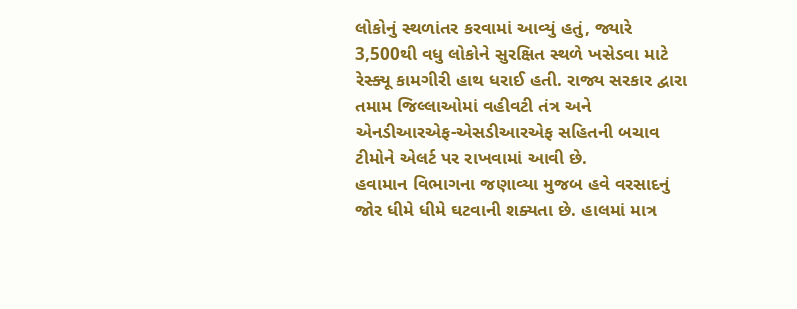લોકોનું સ્થળાંતર કરવામાં આવ્યું હતું, જ્યારે 3,500થી વધુ લોકોને સુરક્ષિત સ્થળે ખસેડવા માટે રેસ્ક્યૂ કામગીરી હાથ ધરાઈ હતી. રાજ્ય સરકાર દ્વારા તમામ જિલ્લાઓમાં વહીવટી તંત્ર અને એનડીઆરએફ-એસડીઆરએફ સહિતની બચાવ ટીમોને એલર્ટ પર રાખવામાં આવી છે.
હવામાન વિભાગના જણાવ્યા મુજબ હવે વરસાદનું જોર ધીમે ધીમે ઘટવાની શક્યતા છે. હાલમાં માત્ર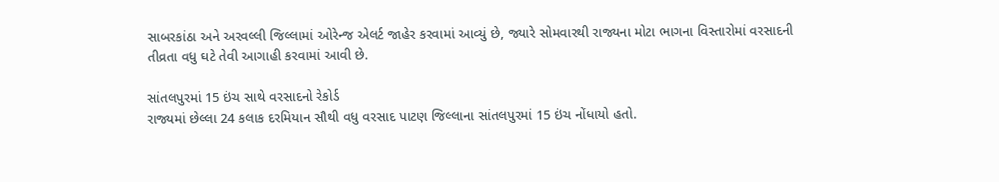સાબરકાંઠા અને અરવલ્લી જિલ્લામાં ઓરેન્જ એલર્ટ જાહેર કરવામાં આવ્યું છે, જ્યારે સોમવારથી રાજ્યના મોટા ભાગના વિસ્તારોમાં વરસાદની તીવ્રતા વધુ ઘટે તેવી આગાહી કરવામાં આવી છે.

સાંતલપુરમાં 15 ઇંચ સાથે વરસાદનો રેકોર્ડ
રાજ્યમાં છેલ્લા 24 કલાક દરમિયાન સૌથી વધુ વરસાદ પાટણ જિલ્લાના સાંતલપુરમાં 15 ઇંચ નોંધાયો હતો.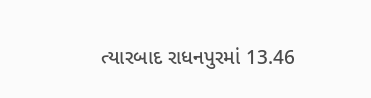ત્યારબાદ રાધનપુરમાં 13.46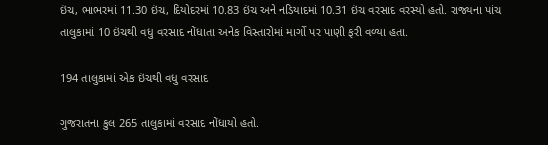ઇંચ, ભાભરમાં 11.30 ઇંચ, દિયોદરમાં 10.83 ઇંચ અને નડિયાદમાં 10.31 ઇંચ વરસાદ વરસ્યો હતો. રાજ્યના પાંચ તાલુકામાં 10 ઇંચથી વધુ વરસાદ નોંધાતા અનેક વિસ્તારોમાં માર્ગો પર પાણી ફરી વળ્યા હતા.

194 તાલુકામાં એક ઇંચથી વધુ વરસાદ

ગુજરાતના કુલ 265 તાલુકામાં વરસાદ નોંધાયો હતો.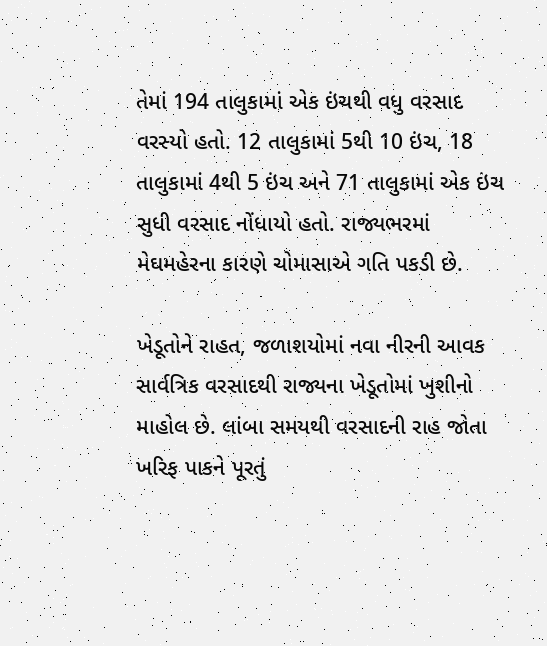તેમાં 194 તાલુકામાં એક ઇંચથી વધુ વરસાદ વરસ્યો હતો. 12 તાલુકામાં 5થી 10 ઇંચ, 18 તાલુકામાં 4થી 5 ઇંચ અને 71 તાલુકામાં એક ઇંચ સુધી વરસાદ નોંધાયો હતો. રાજ્યભરમાં મેઘમહેરના કારણે ચોમાસાએ ગતિ પકડી છે.

ખેડૂતોને રાહત, જળાશયોમાં નવા નીરની આવક
સાર્વત્રિક વરસાદથી રાજ્યના ખેડૂતોમાં ખુશીનો માહોલ છે. લાંબા સમયથી વરસાદની રાહ જોતા ખરિફ પાકને પૂરતું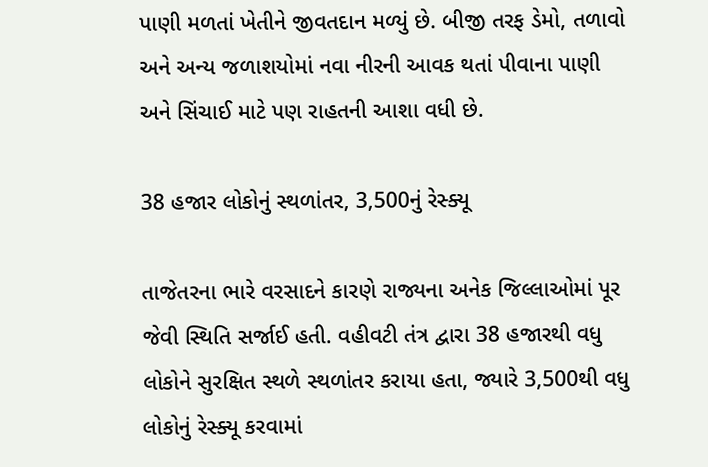પાણી મળતાં ખેતીને જીવતદાન મળ્યું છે. બીજી તરફ ડેમો, તળાવો અને અન્ય જળાશયોમાં નવા નીરની આવક થતાં પીવાના પાણી અને સિંચાઈ માટે પણ રાહતની આશા વધી છે.

38 હજાર લોકોનું સ્થળાંતર, 3,500નું રેસ્ક્યૂ

તાજેતરના ભારે વરસાદને કારણે રાજ્યના અનેક જિલ્લાઓમાં પૂર જેવી સ્થિતિ સર્જાઈ હતી. વહીવટી તંત્ર દ્વારા 38 હજારથી વધુ લોકોને સુરક્ષિત સ્થળે સ્થળાંતર કરાયા હતા, જ્યારે 3,500થી વધુ લોકોનું રેસ્ક્યૂ કરવામાં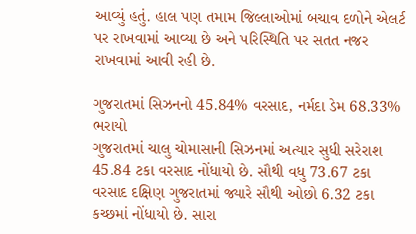આવ્યું હતું. હાલ પણ તમામ જિલ્લાઓમાં બચાવ દળોને એલર્ટ પર રાખવામાં આવ્યા છે અને પરિસ્થિતિ પર સતત નજર રાખવામાં આવી રહી છે.

ગુજરાતમાં સિઝનનો 45.84% વરસાદ, નર્મદા ડેમ 68.33% ભરાયો
ગુજરાતમાં ચાલુ ચોમાસાની સિઝનમાં અત્યાર સુધી સરેરાશ 45.84 ટકા વરસાદ નોંધાયો છે. સૌથી વધુ 73.67 ટકા વરસાદ દક્ષિણ ગુજરાતમાં જ્યારે સૌથી ઓછો 6.32 ટકા કચ્છમાં નોંધાયો છે. સારા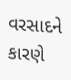વરસાદને કારણે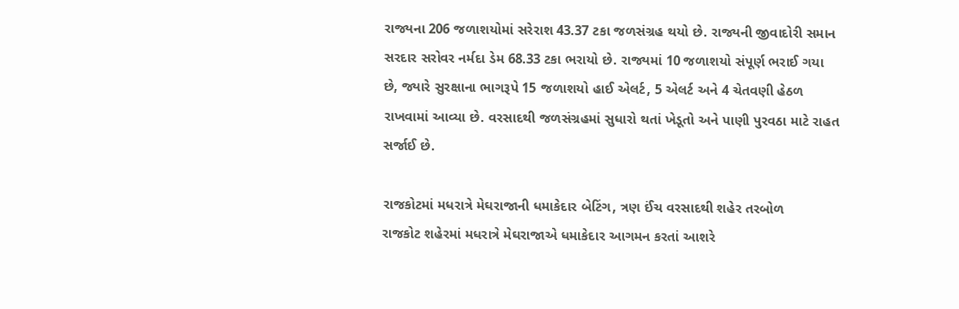રાજ્યના 206 જળાશયોમાં સરેરાશ 43.37 ટકા જળસંગ્રહ થયો છે. રાજ્યની જીવાદોરી સમાન સરદાર સરોવર નર્મદા ડેમ 68.33 ટકા ભરાયો છે. રાજ્યમાં 10 જળાશયો સંપૂર્ણ ભરાઈ ગયા છે, જ્યારે સુરક્ષાના ભાગરૂપે 15 જળાશયો હાઈ એલર્ટ, 5 એલર્ટ અને 4 ચેતવણી હેઠળ રાખવામાં આવ્યા છે. વરસાદથી જળસંગ્રહમાં સુધારો થતાં ખેડૂતો અને પાણી પુરવઠા માટે રાહત સર્જાઈ છે.

રાજકોટમાં મધરાત્રે મેઘરાજાની ધમાકેદાર બેટિંગ, ત્રણ ઈંચ વરસાદથી શહેર તરબોળ
રાજકોટ શહેરમાં મધરાત્રે મેઘરાજાએ ધમાકેદાર આગમન કરતાં આશરે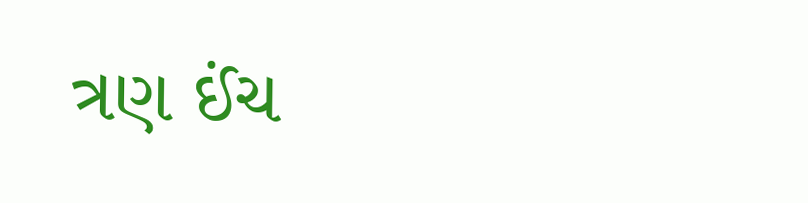ત્રણ ઈંચ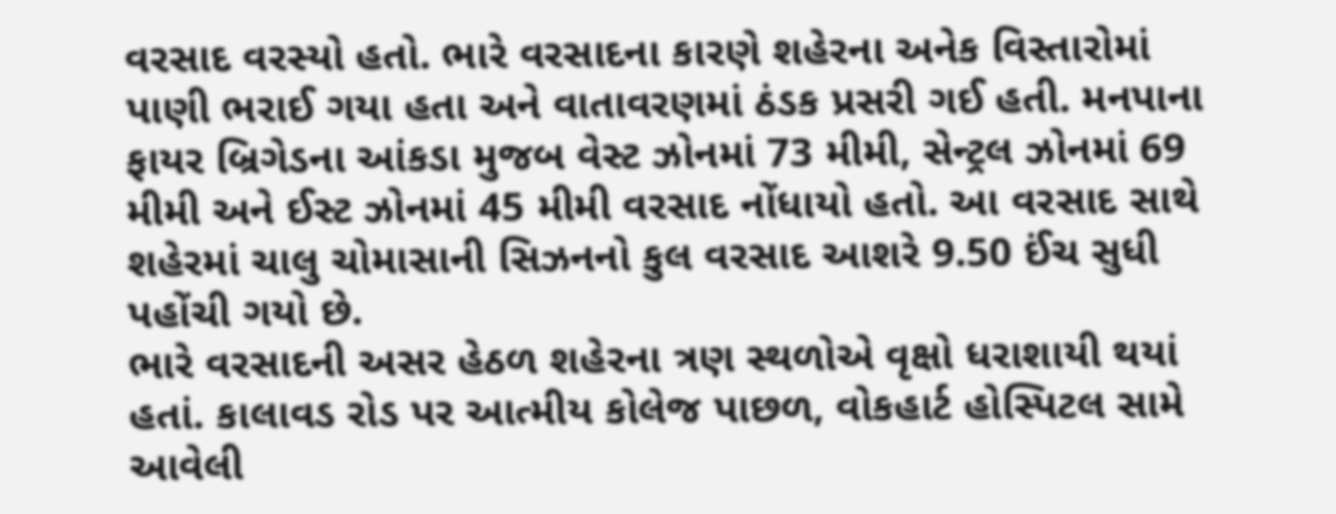વરસાદ વરસ્યો હતો. ભારે વરસાદના કારણે શહેરના અનેક વિસ્તારોમાં પાણી ભરાઈ ગયા હતા અને વાતાવરણમાં ઠંડક પ્રસરી ગઈ હતી. મનપાના ફાયર બ્રિગેડના આંકડા મુજબ વેસ્ટ ઝોનમાં 73 મીમી, સેન્ટ્રલ ઝોનમાં 69 મીમી અને ઈસ્ટ ઝોનમાં 45 મીમી વરસાદ નોંધાયો હતો. આ વરસાદ સાથે શહેરમાં ચાલુ ચોમાસાની સિઝનનો કુલ વરસાદ આશરે 9.50 ઈંચ સુધી પહોંચી ગયો છે.
ભારે વરસાદની અસર હેઠળ શહેરના ત્રણ સ્થળોએ વૃક્ષો ધરાશાયી થયાં હતાં. કાલાવડ રોડ પર આત્મીય કોલેજ પાછળ, વોકહાર્ટ હોસ્પિટલ સામે આવેલી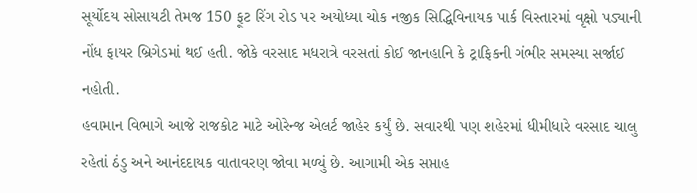સૂર્યોદય સોસાયટી તેમજ 150 ફૂટ રિંગ રોડ પર અયોધ્યા ચોક નજીક સિદ્ધિવિનાયક પાર્ક વિસ્તારમાં વૃક્ષો પડ્યાની નોંધ ફાયર બ્રિગેડમાં થઈ હતી. જોકે વરસાદ મધરાત્રે વરસતાં કોઈ જાનહાનિ કે ટ્રાફિકની ગંભીર સમસ્યા સર્જાઈ નહોતી.
હવામાન વિભાગે આજે રાજકોટ માટે ઓરેન્જ એલર્ટ જાહેર કર્યું છે. સવારથી પણ શહેરમાં ધીમીધારે વરસાદ ચાલુ રહેતાં ઠંડુ અને આનંદદાયક વાતાવરણ જોવા મળ્યું છે. આગામી એક સપ્તાહ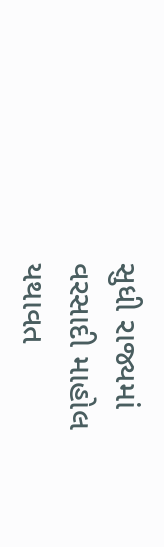સુધી રાજ્યમાં વરસાદી માહોલ યથાવત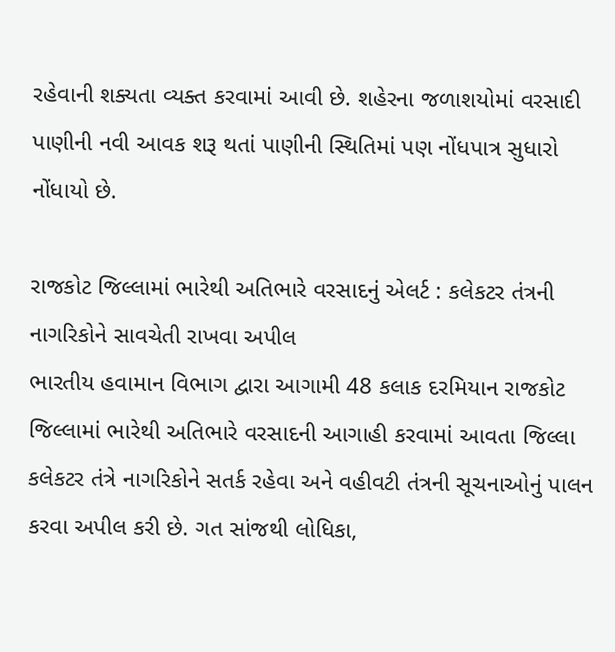રહેવાની શક્યતા વ્યક્ત કરવામાં આવી છે. શહેરના જળાશયોમાં વરસાદી પાણીની નવી આવક શરૂ થતાં પાણીની સ્થિતિમાં પણ નોંધપાત્ર સુધારો નોંધાયો છે.

રાજકોટ જિલ્લામાં ભારેથી અતિભારે વરસાદનું એલર્ટ : કલેકટર તંત્રની નાગરિકોને સાવચેતી રાખવા અપીલ
ભારતીય હવામાન વિભાગ દ્વારા આગામી 48 કલાક દરમિયાન રાજકોટ જિલ્લામાં ભારેથી અતિભારે વરસાદની આગાહી કરવામાં આવતા જિલ્લા કલેકટર તંત્રે નાગરિકોને સતર્ક રહેવા અને વહીવટી તંત્રની સૂચનાઓનું પાલન કરવા અપીલ કરી છે. ગત સાંજથી લોધિકા,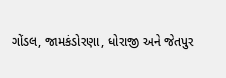ગોંડલ, જામકંડોરણા, ધોરાજી અને જેતપુર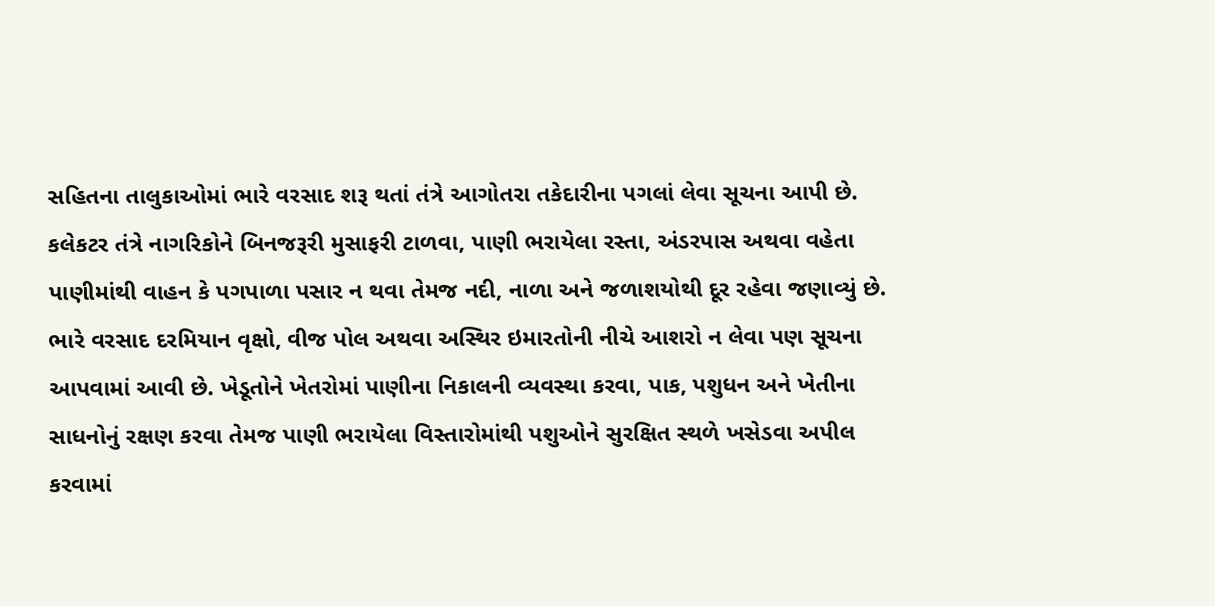સહિતના તાલુકાઓમાં ભારે વરસાદ શરૂ થતાં તંત્રે આગોતરા તકેદારીના પગલાં લેવા સૂચના આપી છે.
કલેકટર તંત્રે નાગરિકોને બિનજરૂરી મુસાફરી ટાળવા, પાણી ભરાયેલા રસ્તા, અંડરપાસ અથવા વહેતા પાણીમાંથી વાહન કે પગપાળા પસાર ન થવા તેમજ નદી, નાળા અને જળાશયોથી દૂર રહેવા જણાવ્યું છે. ભારે વરસાદ દરમિયાન વૃક્ષો, વીજ પોલ અથવા અસ્થિર ઇમારતોની નીચે આશરો ન લેવા પણ સૂચના આપવામાં આવી છે. ખેડૂતોને ખેતરોમાં પાણીના નિકાલની વ્યવસ્થા કરવા, પાક, પશુધન અને ખેતીના સાધનોનું રક્ષણ કરવા તેમજ પાણી ભરાયેલા વિસ્તારોમાંથી પશુઓને સુરક્ષિત સ્થળે ખસેડવા અપીલ કરવામાં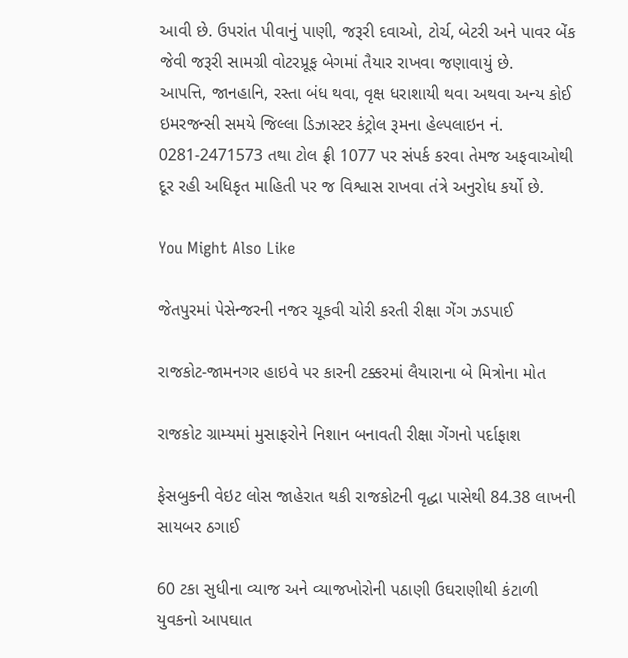આવી છે. ઉપરાંત પીવાનું પાણી, જરૂરી દવાઓ, ટોર્ચ, બેટરી અને પાવર બેંક જેવી જરૂરી સામગ્રી વોટરપ્રૂફ બેગમાં તૈયાર રાખવા જણાવાયું છે.
આપત્તિ, જાનહાનિ, રસ્તા બંધ થવા, વૃક્ષ ધરાશાયી થવા અથવા અન્ય કોઈ ઇમરજન્સી સમયે જિલ્લા ડિઝાસ્ટર કંટ્રોલ રૂમના હેલ્પલાઇન નં. 0281-2471573 તથા ટોલ ફ્રી 1077 પર સંપર્ક કરવા તેમજ અફવાઓથી દૂર રહી અધિકૃત માહિતી પર જ વિશ્વાસ રાખવા તંત્રે અનુરોધ કર્યો છે.

You Might Also Like

જેતપુરમાં પેસેન્જરની નજર ચૂકવી ચોરી કરતી રીક્ષા ગેંગ ઝડપાઈ

રાજકોટ-જામનગર હાઇવે પર કારની ટક્કરમાં લૈયારાના બે મિત્રોના મોત

રાજકોટ ગ્રામ્યમાં મુસાફરોને નિશાન બનાવતી રીક્ષા ગેંગનો પર્દાફાશ

ફેસબુકની વેઇટ લોસ જાહેરાત થકી રાજકોટની વૃદ્ધા પાસેથી 84.38 લાખની સાયબર ઠગાઈ

60 ટકા સુધીના વ્યાજ અને વ્યાજખોરોની પઠાણી ઉઘરાણીથી કંટાળી યુવકનો આપઘાત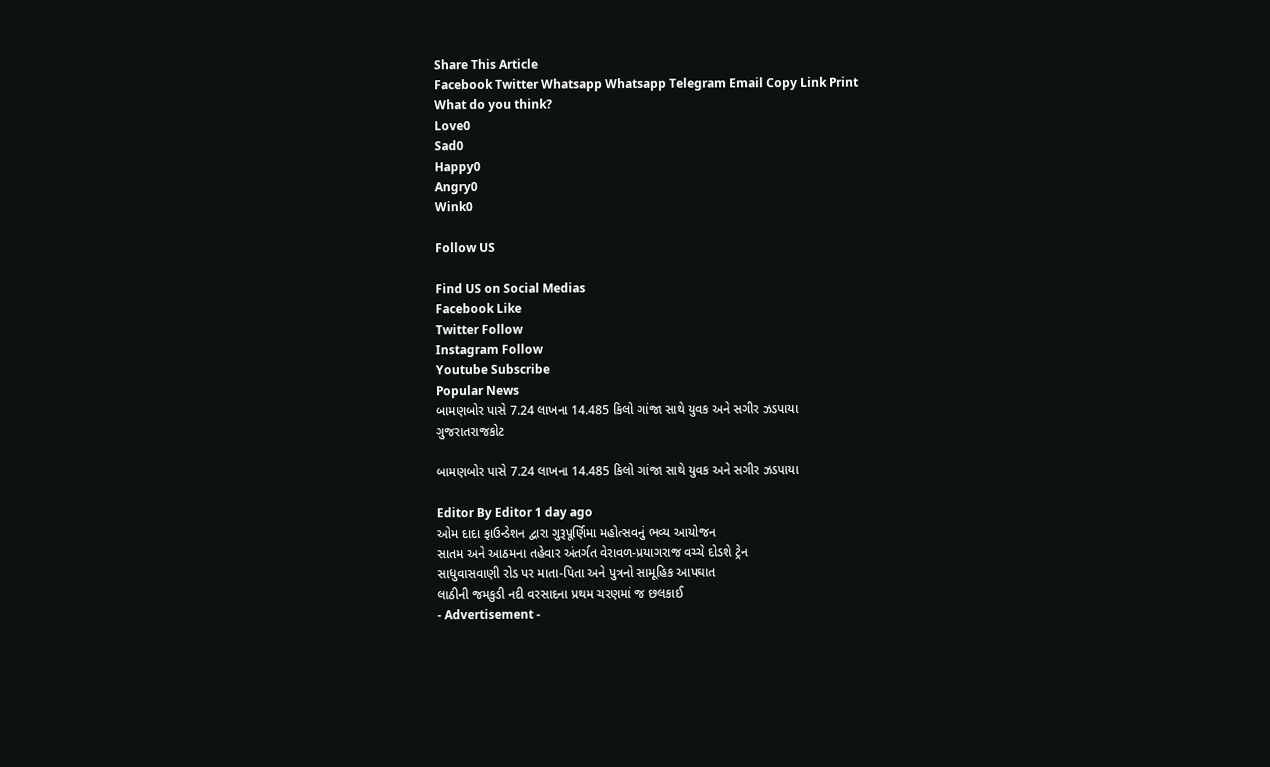Share This Article
Facebook Twitter Whatsapp Whatsapp Telegram Email Copy Link Print
What do you think?
Love0
Sad0
Happy0
Angry0
Wink0

Follow US

Find US on Social Medias
Facebook Like
Twitter Follow
Instagram Follow
Youtube Subscribe
Popular News
બામણબોર પાસે 7.24 લાખના 14.485 કિલો ગાંજા સાથે યુવક અને સગીર ઝડપાયા
ગુજરાતરાજકોટ

બામણબોર પાસે 7.24 લાખના 14.485 કિલો ગાંજા સાથે યુવક અને સગીર ઝડપાયા

Editor By Editor 1 day ago
ઓમ દાદા ફાઉન્ડેશન દ્વારા ગુરૂપૂર્ણિમા મહોત્સવનું ભવ્ય આયોજન
સાતમ અને આઠમના તહેવાર અંતર્ગત વેરાવળ-પ્રયાગરાજ વચ્ચે દોડશે ટ્રેન
સાધુવાસવાણી રોડ પર માતા-પિતા અને પુત્રનો સામૂહિક આપઘાત
લાઠીની જમકુડી નદી વરસાદના પ્રથમ ચરણમાં જ છલકાઈ
- Advertisement -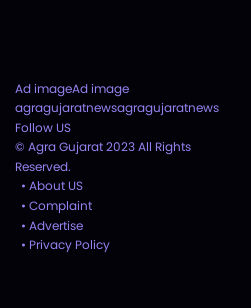Ad imageAd image
agragujaratnewsagragujaratnews
Follow US
© Agra Gujarat 2023 All Rights Reserved.
  • About US
  • Complaint
  • Advertise
  • Privacy Policy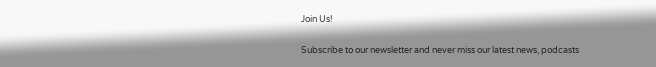Join Us!

Subscribe to our newsletter and never miss our latest news, podcasts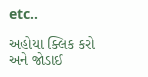etc..

અહોયા ક્લિક કરો અને જોડાઈ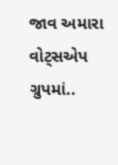જાવ અમારા વોટ્સએપ ગ્રુપમાં..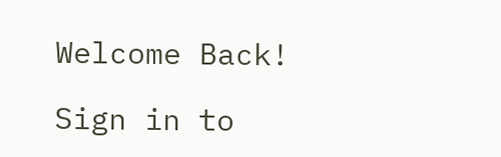Welcome Back!

Sign in to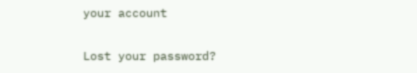your account

Lost your password?